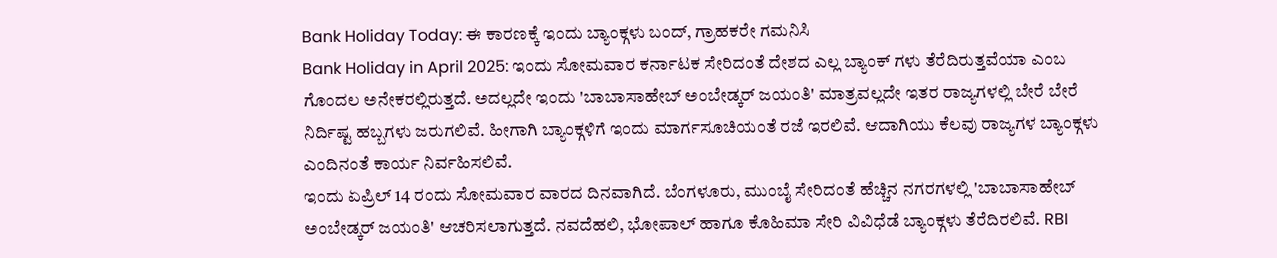Bank Holiday Today: ಈ ಕಾರಣಕ್ಕೆ ಇಂದು ಬ್ಯಾಂಕ್ಗಳು ಬಂದ್, ಗ್ರಾಹಕರೇ ಗಮನಿಸಿ
Bank Holiday in April 2025: ಇಂದು ಸೋಮವಾರ ಕರ್ನಾಟಕ ಸೇರಿದಂತೆ ದೇಶದ ಎಲ್ಲ ಬ್ಯಾಂಕ್ ಗಳು ತೆರೆದಿರುತ್ತವೆಯಾ ಎಂಬ ಗೊಂದಲ ಅನೇಕರಲ್ಲಿರುತ್ತದೆ. ಅದಲ್ಲದೇ ಇಂದು 'ಬಾಬಾಸಾಹೇಬ್ ಅಂಬೇಡ್ಕರ್ ಜಯಂತಿ' ಮಾತ್ರವಲ್ಲದೇ ಇತರ ರಾಜ್ಯಗಳಲ್ಲಿ ಬೇರೆ ಬೇರೆ ನಿರ್ದಿಷ್ಟ ಹಬ್ಬಗಳು ಜರುಗಲಿವೆ. ಹೀಗಾಗಿ ಬ್ಯಾಂಕ್ಗಳಿಗೆ ಇಂದು ಮಾರ್ಗಸೂಚಿಯಂತೆ ರಜೆ ಇರಲಿವೆ. ಆದಾಗಿಯು ಕೆಲವು ರಾಜ್ಯಗಳ ಬ್ಯಾಂಕ್ಗಳು ಎಂದಿನಂತೆ ಕಾರ್ಯ ನಿರ್ವಹಿಸಲಿವೆ.
ಇಂದು ಏಪ್ರಿಲ್ 14 ರಂದು ಸೋಮವಾರ ವಾರದ ದಿನವಾಗಿದೆ. ಬೆಂಗಳೂರು, ಮುಂಬೈ ಸೇರಿದಂತೆ ಹೆಚ್ಚಿನ ನಗರಗಳಲ್ಲಿ 'ಬಾಬಾಸಾಹೇಬ್ ಅಂಬೇಡ್ಕರ್ ಜಯಂತಿ' ಆಚರಿಸಲಾಗುತ್ತದೆ. ನವದೆಹಲಿ, ಭೋಪಾಲ್ ಹಾಗೂ ಕೊಹಿಮಾ ಸೇರಿ ವಿವಿಧೆಡೆ ಬ್ಯಾಂಕ್ಗಳು ತೆರೆದಿರಲಿವೆ. RBI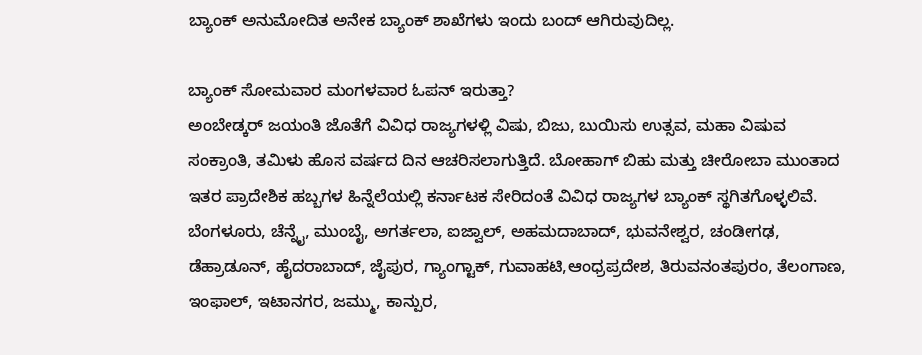ಬ್ಯಾಂಕ್ ಅನುಮೋದಿತ ಅನೇಕ ಬ್ಯಾಂಕ್ ಶಾಖೆಗಳು ಇಂದು ಬಂದ್ ಆಗಿರುವುದಿಲ್ಲ.

ಬ್ಯಾಂಕ್ ಸೋಮವಾರ ಮಂಗಳವಾರ ಓಪನ್ ಇರುತ್ತಾ?
ಅಂಬೇಡ್ಕರ್ ಜಯಂತಿ ಜೊತೆಗೆ ವಿವಿಧ ರಾಜ್ಯಗಳಳ್ಲಿ ವಿಷು, ಬಿಜು, ಬುಯಿಸು ಉತ್ಸವ, ಮಹಾ ವಿಷುವ ಸಂಕ್ರಾಂತಿ, ತಮಿಳು ಹೊಸ ವರ್ಷದ ದಿನ ಆಚರಿಸಲಾಗುತ್ತಿದೆ. ಬೋಹಾಗ್ ಬಿಹು ಮತ್ತು ಚೀರೋಬಾ ಮುಂತಾದ ಇತರ ಪ್ರಾದೇಶಿಕ ಹಬ್ಬಗಳ ಹಿನ್ನೆಲೆಯಲ್ಲಿ ಕರ್ನಾಟಕ ಸೇರಿದಂತೆ ವಿವಿಧ ರಾಜ್ಯಗಳ ಬ್ಯಾಂಕ್ ಸ್ಥಗಿತಗೊಳ್ಳಲಿವೆ.
ಬೆಂಗಳೂರು, ಚೆನ್ನೈ, ಮುಂಬೈ, ಅಗರ್ತಲಾ, ಐಜ್ವಾಲ್, ಅಹಮದಾಬಾದ್, ಭುವನೇಶ್ವರ, ಚಂಡೀಗಢ, ಡೆಹ್ರಾಡೂನ್, ಹೈದರಾಬಾದ್, ಜೈಪುರ, ಗ್ಯಾಂಗ್ಟಾಕ್, ಗುವಾಹಟಿ,ಆಂಧ್ರಪ್ರದೇಶ, ತಿರುವನಂತಪುರಂ, ತೆಲಂಗಾಣ, ಇಂಫಾಲ್, ಇಟಾನಗರ, ಜಮ್ಮು, ಕಾನ್ಪುರ,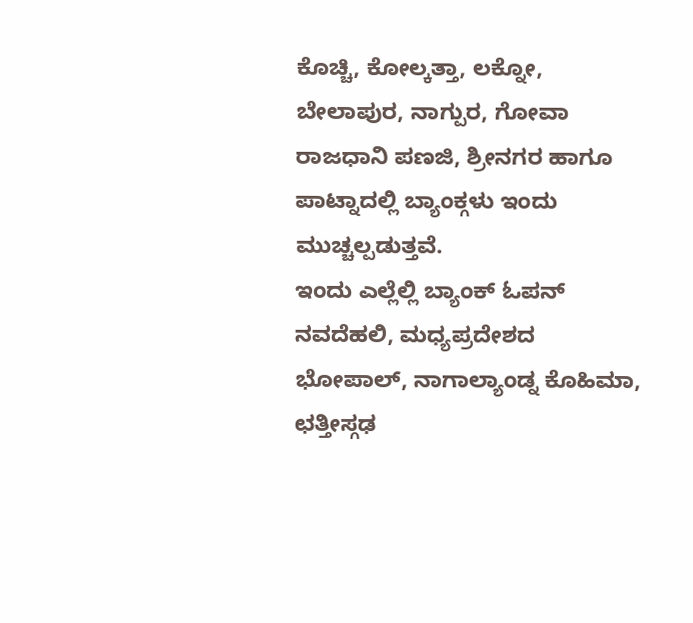ಕೊಚ್ಚಿ, ಕೋಲ್ಕತ್ತಾ, ಲಕ್ನೋ, ಬೇಲಾಪುರ, ನಾಗ್ಪುರ, ಗೋವಾ ರಾಜಧಾನಿ ಪಣಜಿ, ಶ್ರೀನಗರ ಹಾಗೂ ಪಾಟ್ನಾದಲ್ಲಿ ಬ್ಯಾಂಕ್ಗಳು ಇಂದು ಮುಚ್ಚಲ್ಪಡುತ್ತವೆ.
ಇಂದು ಎಲ್ಲೆಲ್ಲಿ ಬ್ಯಾಂಕ್ ಓಪನ್
ನವದೆಹಲಿ, ಮಧ್ಯಪ್ರದೇಶದ ಭೋಪಾಲ್, ನಾಗಾಲ್ಯಾಂಡ್ನ ಕೊಹಿಮಾ, ಛತ್ತೀಸ್ಗಢ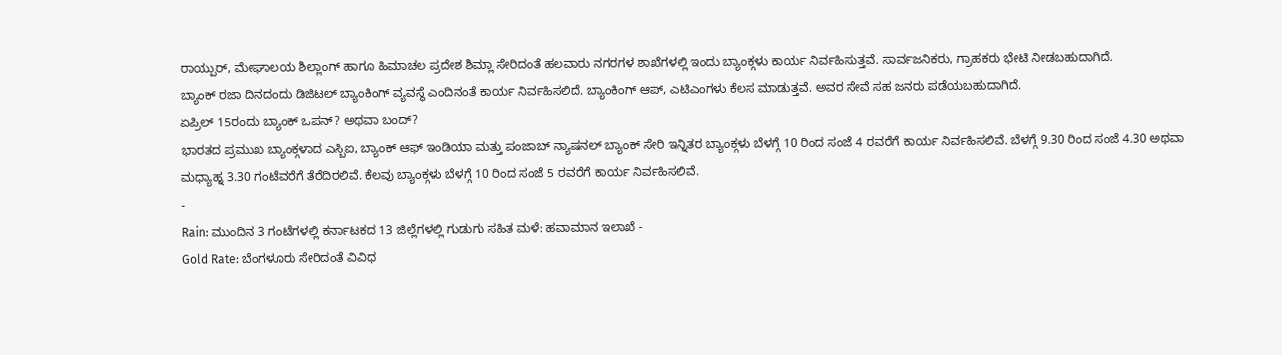ರಾಯ್ಪುರ್, ಮೇಘಾಲಯ ಶಿಲ್ಲಾಂಗ್ ಹಾಗೂ ಹಿಮಾಚಲ ಪ್ರದೇಶ ಶಿಮ್ಲಾ ಸೇರಿದಂತೆ ಹಲವಾರು ನಗರಗಳ ಶಾಖೆಗಳಲ್ಲಿ ಇಂದು ಬ್ಯಾಂಕ್ಗಳು ಕಾರ್ಯ ನಿರ್ವಹಿಸುತ್ತವೆ. ಸಾರ್ವಜನಿಕರು, ಗ್ರಾಹಕರು ಭೇಟಿ ನೀಡಬಹುದಾಗಿದೆ.
ಬ್ಯಾಂಕ್ ರಜಾ ದಿನದಂದು ಡಿಜಿಟಲ್ ಬ್ಯಾಂಕಿಂಗ್ ವ್ಯವಸ್ಥೆ ಎಂದಿನಂತೆ ಕಾರ್ಯ ನಿರ್ವಹಿಸಲಿದೆ. ಬ್ಯಾಂಕಿಂಗ್ ಆಪ್, ಎಟಿಎಂಗಳು ಕೆಲಸ ಮಾಡುತ್ತವೆ. ಅವರ ಸೇವೆ ಸಹ ಜನರು ಪಡೆಯಬಹುದಾಗಿದೆ.
ಏಪ್ರಿಲ್ 15ರಂದು ಬ್ಯಾಂಕ್ ಒಪನ್? ಅಥವಾ ಬಂದ್?
ಭಾರತದ ಪ್ರಮುಖ ಬ್ಯಾಂಕ್ಗಳಾದ ಎಸ್ಬಿಐ, ಬ್ಯಾಂಕ್ ಆಫ್ ಇಂಡಿಯಾ ಮತ್ತು ಪಂಜಾಬ್ ನ್ಯಾಷನಲ್ ಬ್ಯಾಂಕ್ ಸೇರಿ ಇನ್ನಿತರ ಬ್ಯಾಂಕ್ಗಳು ಬೆಳಗ್ಗೆ 10 ರಿಂದ ಸಂಜೆ 4 ರವರೆಗೆ ಕಾರ್ಯ ನಿರ್ವಹಿಸಲಿವೆ. ಬೆಳಗ್ಗೆ 9.30 ರಿಂದ ಸಂಜೆ 4.30 ಅಥವಾ ಮಧ್ಯಾಹ್ನ 3.30 ಗಂಟೆವರೆಗೆ ತೆರೆದಿರಲಿವೆ. ಕೆಲವು ಬ್ಯಾಂಕ್ಗಳು ಬೆಳಗ್ಗೆ 10 ರಿಂದ ಸಂಜೆ 5 ರವರೆಗೆ ಕಾರ್ಯ ನಿರ್ವಹಿಸಲಿವೆ.
-
Rain: ಮುಂದಿನ 3 ಗಂಟೆಗಳಲ್ಲಿ ಕರ್ನಾಟಕದ 13 ಜಿಲ್ಲೆಗಳಲ್ಲಿ ಗುಡುಗು ಸಹಿತ ಮಳೆ: ಹವಾಮಾನ ಇಲಾಖೆ -
Gold Rate: ಬೆಂಗಳೂರು ಸೇರಿದಂತೆ ವಿವಿಧ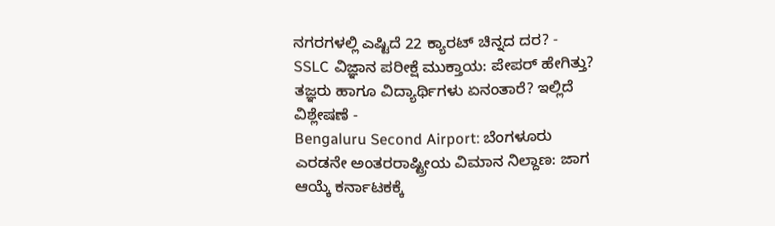ನಗರಗಳಲ್ಲಿ ಎಷ್ಟಿದೆ 22 ಕ್ಯಾರಟ್ ಚಿನ್ನದ ದರ? -
SSLC ವಿಜ್ಞಾನ ಪರೀಕ್ಷೆ ಮುಕ್ತಾಯ: ಪೇಪರ್ ಹೇಗಿತ್ತು? ತಜ್ಞರು ಹಾಗೂ ವಿದ್ಯಾರ್ಥಿಗಳು ಏನಂತಾರೆ? ಇಲ್ಲಿದೆ ವಿಶ್ಲೇಷಣೆ -
Bengaluru Second Airport: ಬೆಂಗಳೂರು ಎರಡನೇ ಅಂತರರಾಷ್ಟ್ರೀಯ ವಿಮಾನ ನಿಲ್ದಾಣ: ಜಾಗ ಆಯ್ಕೆ ಕರ್ನಾಟಕಕ್ಕೆ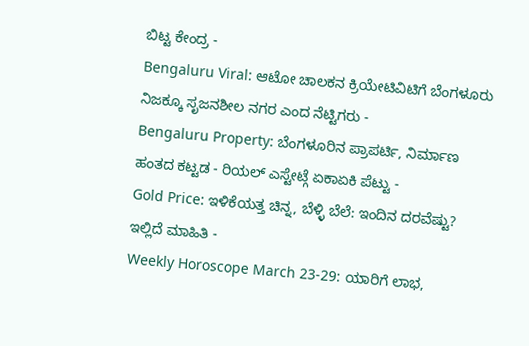ಬಿಟ್ಟ ಕೇಂದ್ರ -
Bengaluru Viral: ಆಟೋ ಚಾಲಕನ ಕ್ರಿಯೇಟಿವಿಟಿಗೆ ಬೆಂಗಳೂರು ನಿಜಕ್ಕೂ ಸೃಜನಶೀಲ ನಗರ ಎಂದ ನೆಟ್ಟಿಗರು -
Bengaluru Property: ಬೆಂಗಳೂರಿನ ಪ್ರಾಪರ್ಟಿ, ನಿರ್ಮಾಣ ಹಂತದ ಕಟ್ಟಡ - ರಿಯಲ್ ಎಸ್ಟೇಟ್ಗೆ ಏಕಾಏಕಿ ಪೆಟ್ಟು -
Gold Price: ಇಳಿಕೆಯತ್ತ ಚಿನ್ನ, ಬೆಳ್ಳಿ ಬೆಲೆ: ಇಂದಿನ ದರವೆಷ್ಟು? ಇಲ್ಲಿದೆ ಮಾಹಿತಿ -
Weekly Horoscope March 23-29: ಯಾರಿಗೆ ಲಾಭ,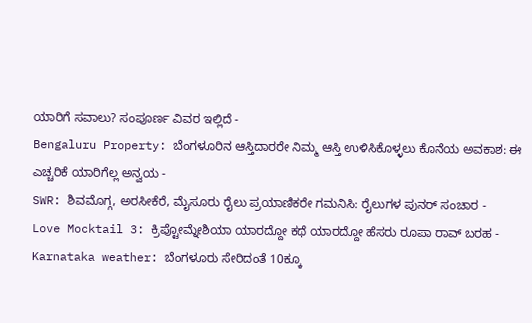ಯಾರಿಗೆ ಸವಾಲು? ಸಂಪೂರ್ಣ ವಿವರ ಇಲ್ಲಿದೆ -
Bengaluru Property: ಬೆಂಗಳೂರಿನ ಆಸ್ತಿದಾರರೇ ನಿಮ್ಮ ಆಸ್ತಿ ಉಳಿಸಿಕೊಳ್ಳಲು ಕೊನೆಯ ಅವಕಾಶ: ಈ ಎಚ್ಚರಿಕೆ ಯಾರಿಗೆಲ್ಲ ಅನ್ವಯ -
SWR: ಶಿವಮೊಗ್ಗ, ಅರಸೀಕೆರೆ, ಮೈಸೂರು ರೈಲು ಪ್ರಯಾಣಿಕರೇ ಗಮನಿಸಿ: ರೈಲುಗಳ ಪುನರ್ ಸಂಚಾರ -
Love Mocktail 3: ಕ್ರಿಪ್ಟೋಮ್ನೇಶಿಯಾ ಯಾರದ್ದೋ ಕಥೆ ಯಾರದ್ದೋ ಹೆಸರು ರೂಪಾ ರಾವ್ ಬರಹ -
Karnataka weather: ಬೆಂಗಳೂರು ಸೇರಿದಂತೆ 10ಕ್ಕೂ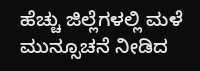ಹೆಚ್ಚು ಜಿಲ್ಲೆಗಳಲ್ಲಿ ಮಳೆ ಮುನ್ಸೂಚನೆ ನೀಡಿದ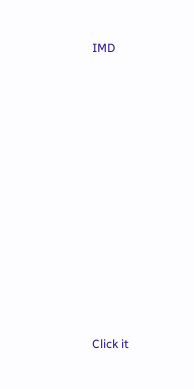IMD












Click it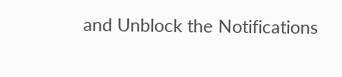and Unblock the Notifications